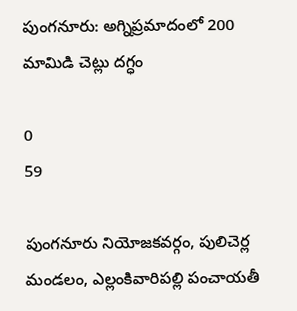పుంగనూరు: అగ్నిప్రమాదంలో 200 మామిడి చెట్లు దగ్ధం

0
59

పుంగనూరు నియోజకవర్గం, పులిచెర్ల మండలం, ఎల్లంకివారిపల్లి పంచాయతీ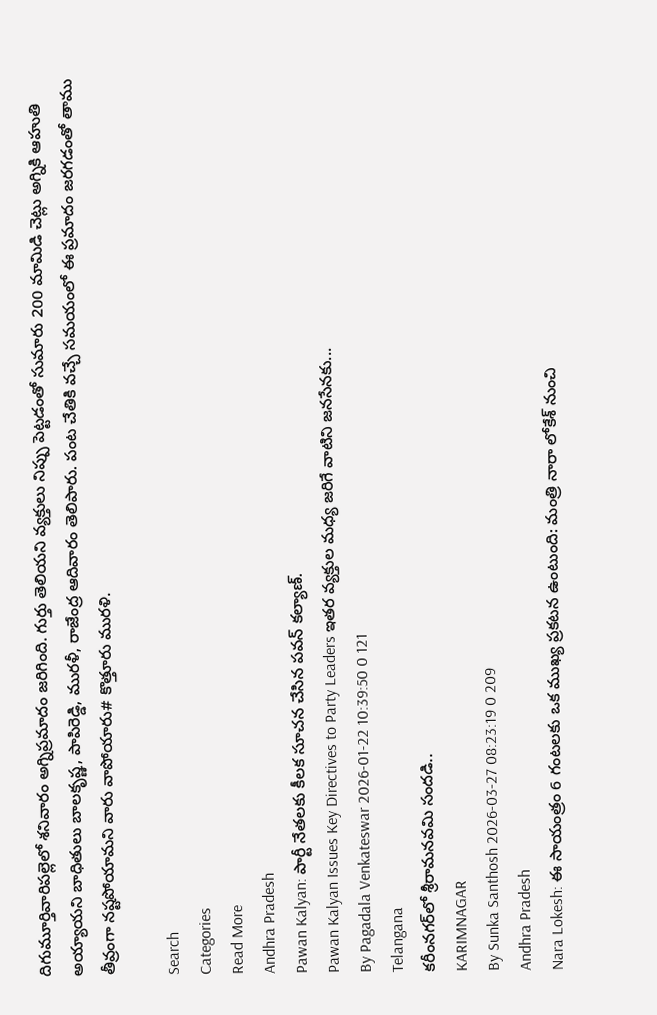దిగుమూర్తివారిపల్లెలో శనివారం అగ్నిప్రమాదం జరిగింది. గుర్తు తెలియని వ్యక్తులు నిప్పు పెట్టడంతో సుమారు 200 మామిడి చెట్లు అగ్నికి ఆహుతి అయ్యాయని బాధితులు బాలకృష్ణ, పాపిరెడ్డి, మురళీ, రాజేంద్ర ఆదివారం తెలిపారు. పంట చేతికి వచ్చే సమయంలో ఈ ప్రమాదం జరగడంతో తాము తీవ్రంగా నష్టపోయామని వారు వాపోయారు# కొత్తూరు మురళి.

Search
Categories
Read More
Andhra Pradesh
Pawan Kalyan: పార్టీ నేతలకు కీలక సూచన చేసిన పవన్ కల్యాణ్.
Pawan Kalyan Issues Key Directives to Party Leaders ఇతర వ్యక్తుల మధ్య జరిగే వాటిని జనసేనకు...
By Pagadala Venkateswar 2026-01-22 10:39:50 0 121
Telangana
కరీంనగర్‌లో శ్రీరామనవమి సందడి..
KARIMNAGAR
By Sunka Santhosh 2026-03-27 08:23:19 0 209
Andhra Pradesh
Nara Lokesh: ఈ సాయంత్రం 6 గంటలకు ఒక ముఖ్య ప్రకటన ఉంటుంది: మంత్రి నారా లోకేశ్ నుంచి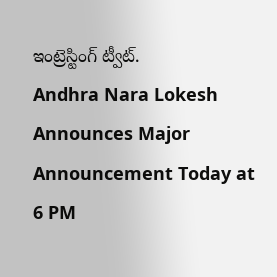ఇంట్రెస్టింగ్ ట్వీట్.
Andhra Nara Lokesh Announces Major Announcement Today at 6 PM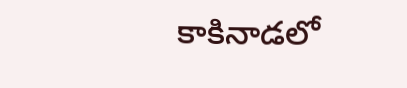కాకినాడలో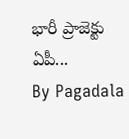భారీ ప్రాజెక్టు ఏపీ...
By Pagadala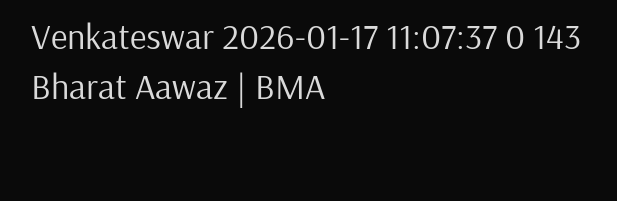Venkateswar 2026-01-17 11:07:37 0 143
Bharat Aawaz | BMA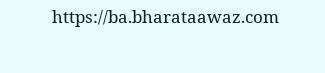https://ba.bharataawaz.com